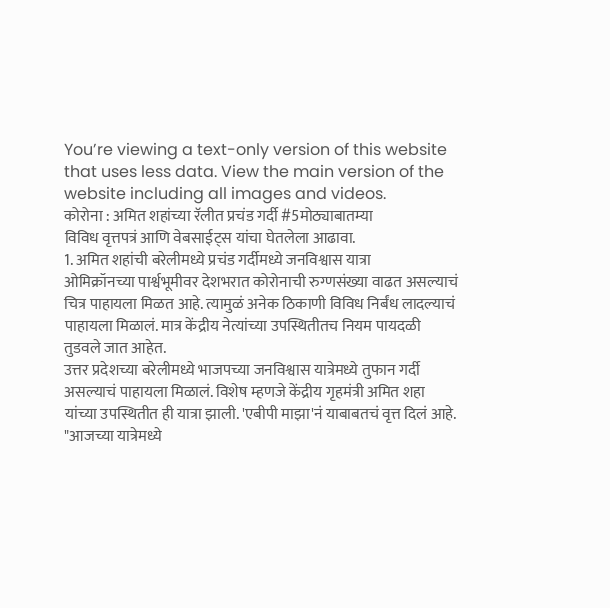You’re viewing a text-only version of this website that uses less data. View the main version of the website including all images and videos.
कोरोना : अमित शहांच्या रॅलीत प्रचंड गर्दी #5मोठ्याबातम्या
विविध वृत्तपत्रं आणि वेबसाईट्स यांचा घेतलेला आढावा.
1. अमित शहांची बरेलीमध्ये प्रचंड गर्दीमध्ये जनविश्वास यात्रा
ओमिक्रॉनच्या पार्श्वभूमीवर देशभरात कोरोनाची रुग्णसंख्या वाढत असल्याचं चित्र पाहायला मिळत आहे. त्यामुळं अनेक ठिकाणी विविध निर्बंध लादल्याचं पाहायला मिळालं. मात्र केंद्रीय नेत्यांच्या उपस्थितीतच नियम पायदळी तुडवले जात आहेत.
उत्तर प्रदेशच्या बरेलीमध्ये भाजपच्या जनविश्वास यात्रेमध्ये तुफान गर्दी असल्याचं पाहायला मिळालं. विशेष म्हणजे केंद्रीय गृहमंत्री अमित शहा यांच्या उपस्थितीत ही यात्रा झाली. 'एबीपी माझा'नं याबाबतचं वृत्त दिलं आहे.
"आजच्या यात्रेमध्ये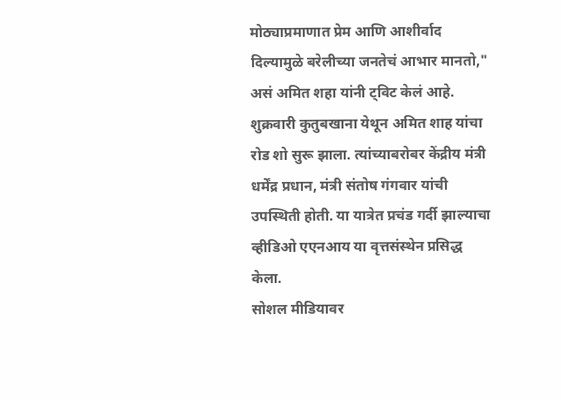मोठ्याप्रमाणात प्रेम आणि आशीर्वाद दिल्यामुळे बरेलीच्या जनतेचं आभार मानतो," असं अमित शहा यांनी ट्विट केलं आहे.
शुक्रवारी कुतुबखाना येथून अमित शाह यांचा रोड शो सुरू झाला. त्यांच्याबरोबर केंद्रीय मंत्री धर्मेंद्र प्रधान, मंत्री संतोष गंगवार यांची उपस्थिती होती. या यात्रेत प्रचंड गर्दी झाल्याचा व्हीडिओ एएनआय या वृत्तसंस्थेन प्रसिद्ध केला.
सोशल मीडियावर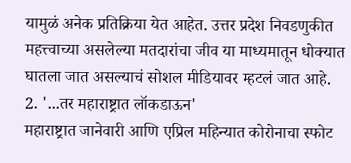यामुळं अनेक प्रतिक्रिया येत आहेत. उत्तर प्रदेश निवडणुकीत महत्त्वाच्या असलेल्या मतदारांचा जीव या माध्यमातून धोक्यात घातला जात असल्याचं सोशल मीडियावर म्हटलं जात आहे.
2. '...तर महाराष्ट्रात लॉकडाऊन'
महाराष्ट्रात जानेवारी आणि एप्रिल महिन्यात कोरोनाचा स्फोट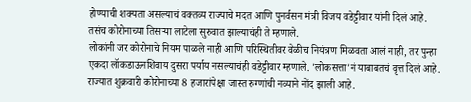होण्याची शक्यता असल्याचं वक्तव्य राज्याचे मदत आणि पुनर्वसन मंत्री विजय वडेट्टीवार यांनी दिलं आहे. तसंच कोरोनाच्या तिसऱ्या लाटेला सुरुवात झाल्याचंही ते म्हणाले.
लोकांनी जर कोरोनाचे नियम पाळले नाही आणि परिस्थितीवर वेळीच नियंत्रण मिळवता आलं नाही, तर पुन्हा एकदा लॉकडाऊनशिवाय दुसरा पर्याय नसल्याचंही वडेट्टीवार म्हणाले. 'लोकसत्ता'नं याबाबतचं वृत्त दिलं आहे.
राज्यात शुक्रवारी कोरोनाच्या 8 हजारांपेक्षा जास्त रुग्णांची नव्याने नोंद झाली आहे.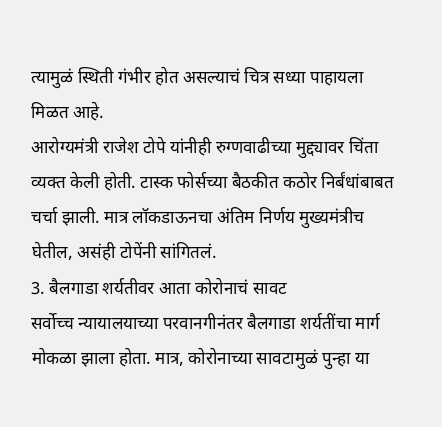त्यामुळं स्थिती गंभीर होत असल्याचं चित्र सध्या पाहायला मिळत आहे.
आरोग्यमंत्री राजेश टोपे यांनीही रुग्णवाढीच्या मुद्द्यावर चिंता व्यक्त केली होती. टास्क फोर्सच्या बैठकीत कठोर निर्बंधांबाबत चर्चा झाली. मात्र लॉकडाऊनचा अंतिम निर्णय मुख्यमंत्रीच घेतील, असंही टोपेंनी सांगितलं.
3. बैलगाडा शर्यतीवर आता कोरोनाचं सावट
सर्वोच्च न्यायालयाच्या परवानगीनंतर बैलगाडा शर्यतींचा मार्ग मोकळा झाला होता. मात्र, कोरोनाच्या सावटामुळं पुन्हा या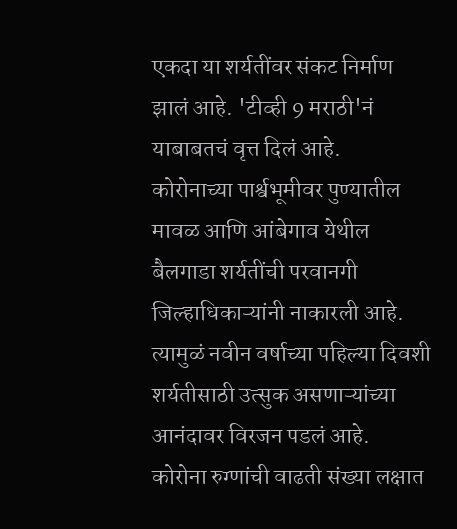एकदा या शर्यतींवर संकट निर्माण झालं आहे. 'टीव्ही 9 मराठी'नं याबाबतचं वृत्त दिलं आहे.
कोरोनाच्या पार्श्वभूमीवर पुण्यातील मावळ आणि आंबेगाव येथील बैलगाडा शर्यतींची परवानगी जिल्हाधिकाऱ्यांनी नाकारली आहे. त्यामुळं नवीन वर्षाच्या पहिल्या दिवशी शर्यतीसाठी उत्सुक असणाऱ्यांच्या आनंदावर विरजन पडलं आहे.
कोरोना रुग्णांची वाढती संख्या लक्षात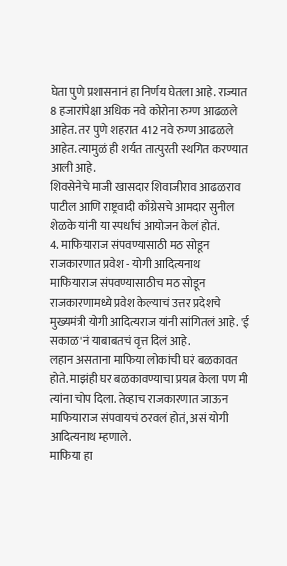घेता पुणे प्रशासनानं हा निर्णय घेतला आहे. राज्यात 8 हजारांपेक्षा अधिक नवे कोरोना रुग्ण आढळले आहेत. तर पुणे शहरात 412 नवे रुग्ण आढळले आहेत. त्यामुळं ही शर्यत तात्पुरती स्थगित करण्यात आली आहे.
शिवसेनेचे माजी खासदार शिवाजीराव आढळराव पाटील आणि राष्ट्रवादी काँग्रेसचे आमदार सुनील शेळके यांनी या स्पर्धांचं आयोजन केलं होतं.
4. माफियाराज संपवण्यासाठी मठ सोडून राजकारणात प्रवेश - योगी आदित्यनाथ
माफियाराज संपवण्यासाठीच मठ सोडून राजकारणामध्ये प्रवेश केल्याचं उत्तर प्रदेशचे मुख्यमंत्री योगी आदित्यराज यांनी सांगितलं आहे. 'ई सकाळ'नं याबाबतचं वृत्त दिलं आहे.
लहान असताना माफिया लोकांची घरं बळकावत होते. माझंही घर बळकावण्याचा प्रयत्न केला पण मी त्यांना चोप दिला. तेव्हाच राजकारणात जाऊन माफियाराज संपवायचं ठरवलं होतं, असं योगी आदित्यनाथ म्हणाले.
माफिया हा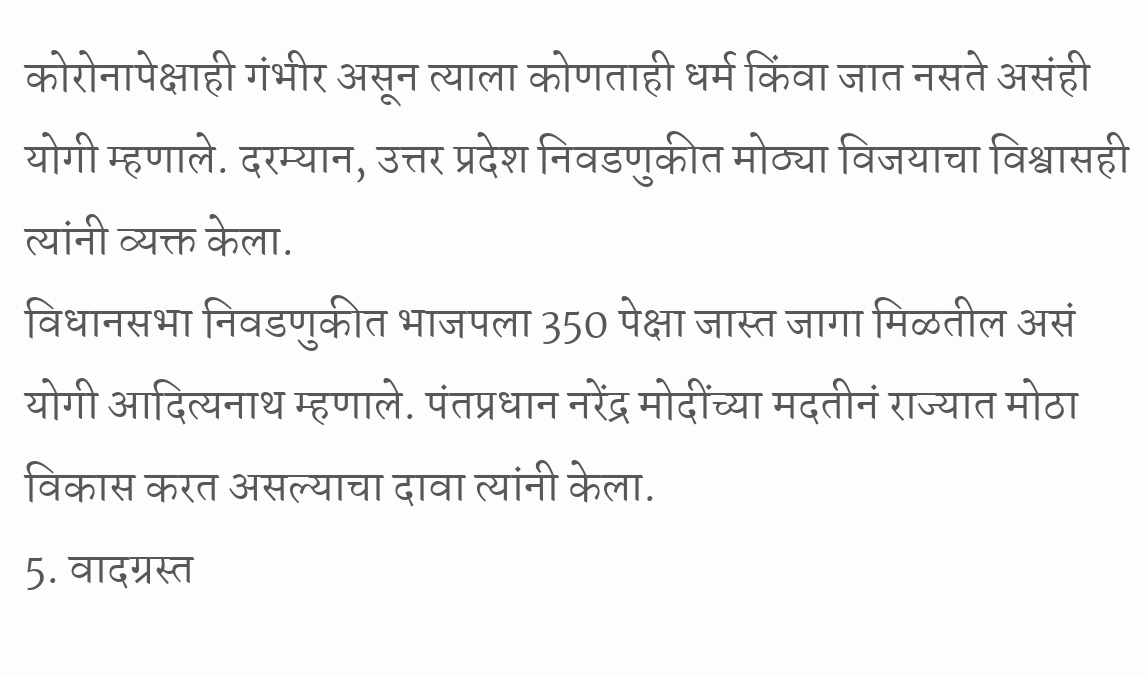कोरोनापेक्षाही गंभीर असून त्याला कोणताही धर्म किंवा जात नसते असंही योगी म्हणाले. दरम्यान, उत्तर प्रदेश निवडणुकीत मोठ्या विजयाचा विश्वासही त्यांनी व्यक्त केला.
विधानसभा निवडणुकीत भाजपला 350 पेक्षा जास्त जागा मिळतील असं योगी आदित्यनाथ म्हणाले. पंतप्रधान नरेंद्र मोदींच्या मदतीनं राज्यात मोठा विकास करत असल्याचा दावा त्यांनी केला.
5. वादग्रस्त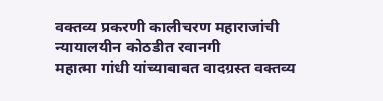वक्तव्य प्रकरणी कालीचरण महाराजांची न्यायालयीन कोठडीत रवानगी
महात्मा गांधी यांच्याबाबत वादग्रस्त वक्तव्य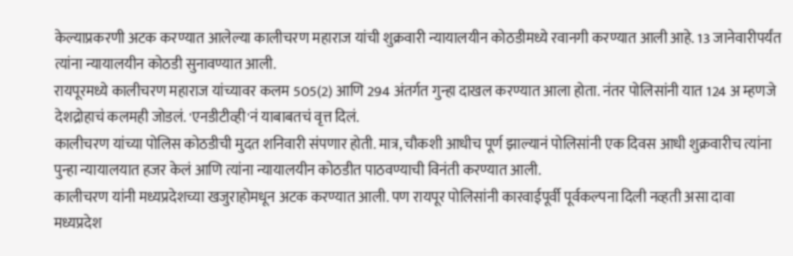केल्याप्रकरणी अटक करण्यात आलेल्या कालीचरण महाराज यांची शुक्रवारी न्यायालयीन कोठडीमध्ये रवानगी करण्यात आली आहे. 13 जानेवारीपर्यंत त्यांना न्यायालयीन कोठडी सुनावण्यात आली.
रायपूरमध्ये कालीचरण महाराज यांच्यावर कलम 505(2) आणि 294 अंतर्गत गुन्हा दाखल करण्यात आला होता. नंतर पोलिसांनी यात 124 अ म्हणजे देशद्रोहाचं कलमही जोडलं. 'एनडीटीव्ही'नं याबाबतचं वृत्त दिलं.
कालीचरण यांच्या पोलिस कोठडीची मुदत शनिवारी संपणार होती. मात्र, चौकशी आधीच पूर्ण झाल्यानं पोलिसांनी एक दिवस आधी शुक्रवारीच त्यांना पुन्हा न्यायालयात हजर केलं आणि त्यांना न्यायालयीन कोठडीत पाठवण्याची विनंती करण्यात आली.
कालीचरण यांनी मध्यप्रदेशच्या खजुराहोमधून अटक करण्यात आली. पण रायपूर पोलिसांनी कारवाईपूर्वी पूर्वकल्पना दिली नव्हती असा दावा मध्यप्रदेश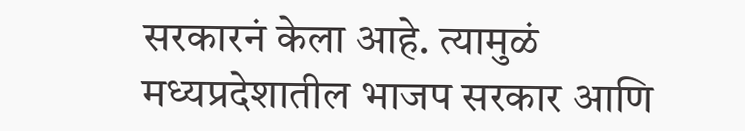सरकारनं केला आहे. त्यामुळं मध्यप्रदेशातील भाजप सरकार आणि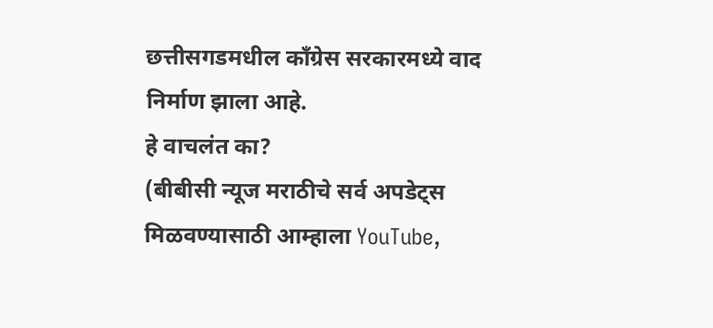छत्तीसगडमधील काँग्रेस सरकारमध्ये वाद निर्माण झाला आहे.
हे वाचलंत का?
(बीबीसी न्यूज मराठीचे सर्व अपडेट्स मिळवण्यासाठी आम्हाला YouTube,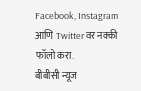Facebook, Instagram आणि Twitter वर नक्की फॉलो करा.
बीबीसी न्यूज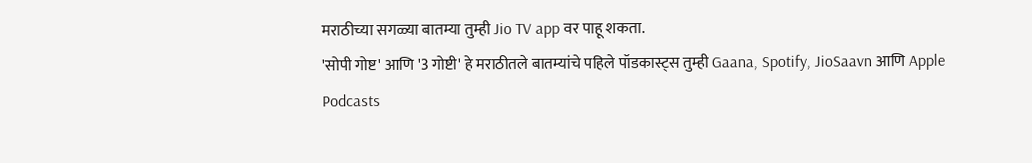मराठीच्या सगळ्या बातम्या तुम्ही Jio TV app वर पाहू शकता.
'सोपी गोष्ट' आणि '3 गोष्टी' हे मराठीतले बातम्यांचे पहिले पॉडकास्ट्स तुम्ही Gaana, Spotify, JioSaavn आणि Apple Podcasts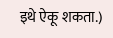इथे ऐकू शकता.)